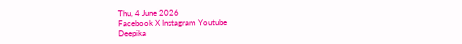Thu, 4 June 2026
Facebook X Instagram Youtube
Deepika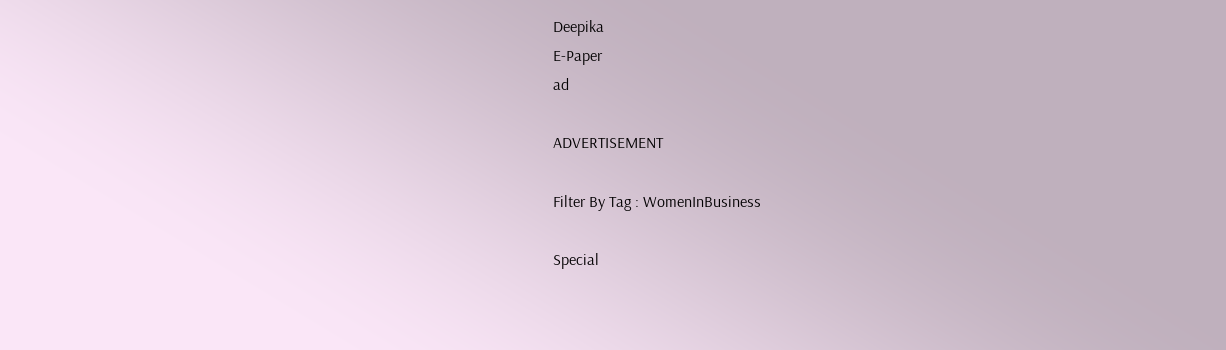Deepika
E-Paper
ad

ADVERTISEMENT

Filter By Tag : WomenInBusiness

Special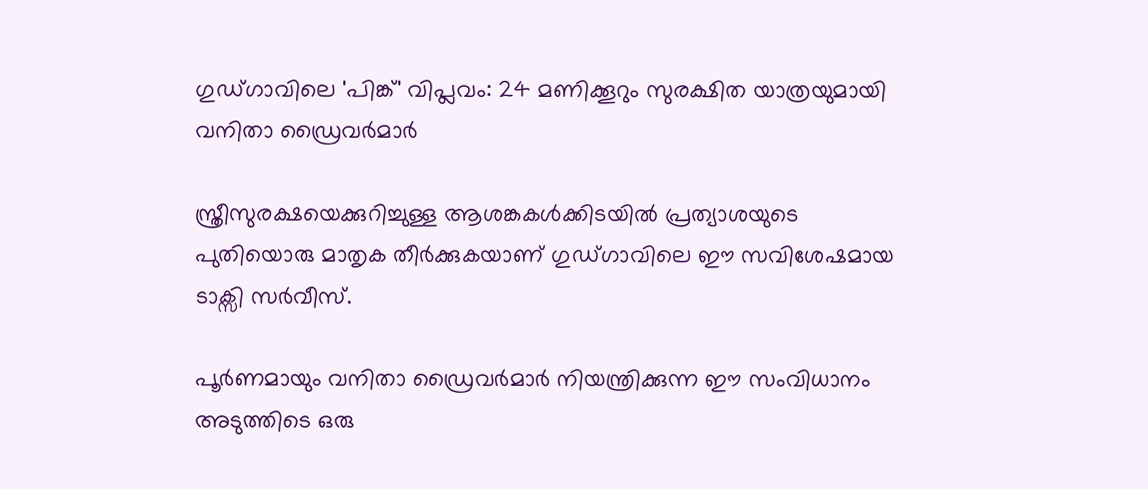ഗുഡ്ഗാവിലെ 'പിങ്ക്' വിപ്ലവം: 24 മണിക്കൂറും സുരക്ഷിത യാത്രയുമായി വനിതാ ഡ്രൈവർമാർ

സ്ത്രീസുരക്ഷയെക്കുറിച്ചുള്ള ആശങ്കകൾക്കിടയിൽ പ്രത്യാശയുടെ പുതിയൊരു മാതൃക തീർക്കുകയാണ് ഗുഡ്ഗാവിലെ ഈ സവിശേഷമായ ടാക്സി സർവീസ്.

പൂർണമായും വനിതാ ഡ്രൈവർമാർ നിയന്ത്രിക്കുന്ന ഈ സംവിധാനം അടുത്തിടെ ഒരു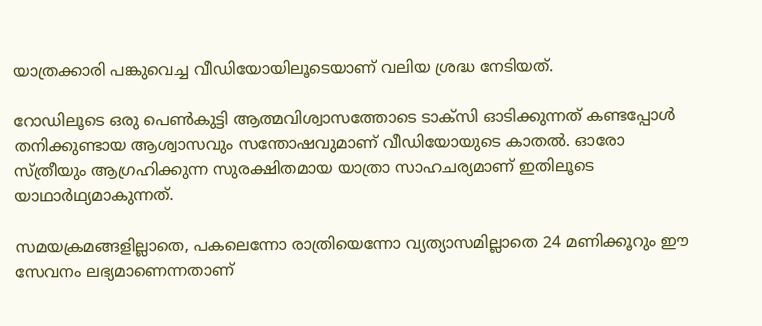യാത്രക്കാരി പങ്കുവെച്ച വീഡിയോയിലൂടെയാണ് വലിയ ശ്രദ്ധ നേടിയത്.

റോഡിലൂടെ ഒരു പെൺകുട്ടി ആത്മവിശ്വാസത്തോടെ ടാക്സി ഓടിക്കുന്നത് കണ്ടപ്പോൾ തനിക്കുണ്ടായ ആശ്വാസവും സന്തോഷവുമാണ് വീഡിയോയുടെ കാതൽ. ഓരോ സ്ത്രീയും ആഗ്രഹിക്കുന്ന സുരക്ഷിതമായ യാത്രാ സാഹചര്യമാണ് ഇതിലൂടെ യാഥാർഥ്യമാകുന്നത്.

സമയക്രമങ്ങളില്ലാതെ, പകലെന്നോ രാത്രിയെന്നോ വ്യത്യാസമില്ലാതെ 24 മണിക്കൂറും ഈ സേവനം ലഭ്യമാണെന്നതാണ്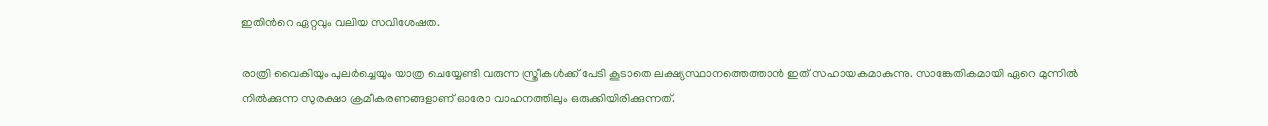ഇതിന്‍റെ ഏറ്റവും വലിയ സവിശേഷത.

രാത്രി വൈകിയും പുലർച്ചെയും യാത്ര ചെയ്യേണ്ടി വരുന്ന സ്ത്രീകൾക്ക് പേടി കൂടാതെ ലക്ഷ്യസ്ഥാനത്തെത്താൻ ഇത് സഹായകമാകുന്നു. സാങ്കേതികമായി ഏറെ മുന്നിൽ നിൽക്കുന്ന സുരക്ഷാ ക്രമീകരണങ്ങളാണ് ഓരോ വാഹനത്തിലും ഒരുക്കിയിരിക്കുന്നത്.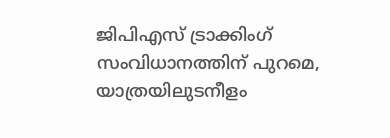ജിപിഎസ് ട്രാക്കിംഗ് സംവിധാനത്തിന് പുറമെ, യാത്രയിലുടനീളം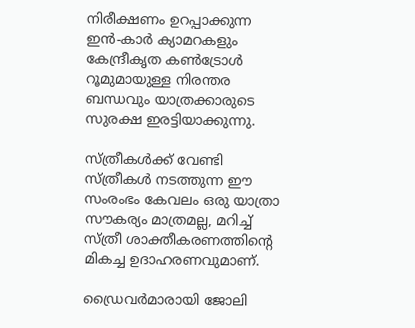നിരീക്ഷണം ഉറപ്പാക്കുന്ന ഇൻ-കാർ ക്യാമറകളും കേന്ദ്രീകൃത കൺട്രോൾ റൂമുമായുള്ള നിരന്തര ബന്ധവും യാത്രക്കാരുടെ സുരക്ഷ ഇരട്ടിയാക്കുന്നു.

സ്ത്രീകൾക്ക് വേണ്ടി സ്ത്രീകൾ നടത്തുന്ന ഈ സംരംഭം കേവലം ഒരു യാത്രാ സൗകര്യം മാത്രമല്ല, മറിച്ച് സ്ത്രീ ശാക്തീകരണത്തിന്‍റെ മികച്ച ഉദാഹരണവുമാണ്.

ഡ്രൈവർമാരായി ജോലി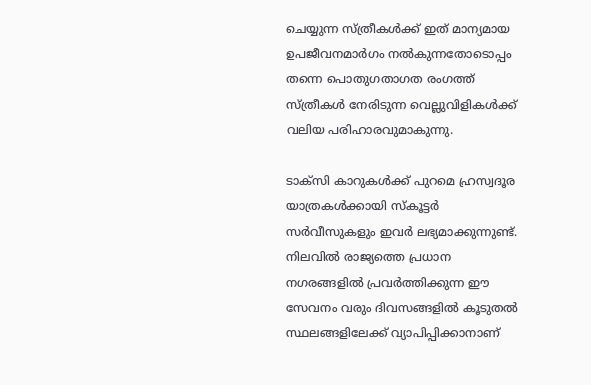ചെയ്യുന്ന സ്ത്രീകൾക്ക് ഇത് മാന്യമായ ഉപജീവനമാർഗം നൽകുന്നതോടൊപ്പം തന്നെ പൊതുഗതാഗത രംഗത്ത് സ്ത്രീകൾ നേരിടുന്ന വെല്ലുവിളികൾക്ക് വലിയ പരിഹാരവുമാകുന്നു.

ടാക്സി കാറുകൾക്ക് പുറമെ ഹ്രസ്വദൂര യാത്രകൾക്കായി സ്കൂട്ടർ സർവീസുകളും ഇവർ ലഭ്യമാക്കുന്നുണ്ട്. നിലവിൽ രാജ്യത്തെ പ്രധാന നഗരങ്ങളിൽ പ്രവർത്തിക്കുന്ന ഈ സേവനം വരും ദിവസങ്ങളിൽ കൂടുതൽ സ്ഥലങ്ങളിലേക്ക് വ്യാപിപ്പിക്കാനാണ്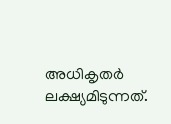അധികൃതർ ലക്ഷ്യമിടുന്നത്.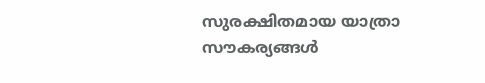സുരക്ഷിതമായ യാത്രാ സൗകര്യങ്ങൾ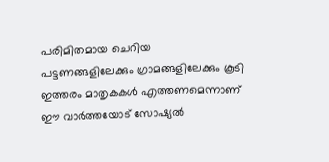പരിമിതമായ ചെറിയ പട്ടണങ്ങളിലേക്കും ഗ്രാമങ്ങളിലേക്കും കൂടി ഇത്തരം മാതൃകകൾ എത്തണമെന്നാണ് ഈ വാർത്തയോട് സോഷ്യൽ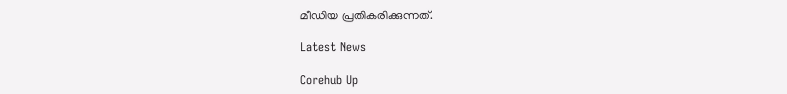മീഡിയ പ്രതികരിക്കുന്നത്.

Latest News

Corehub Up